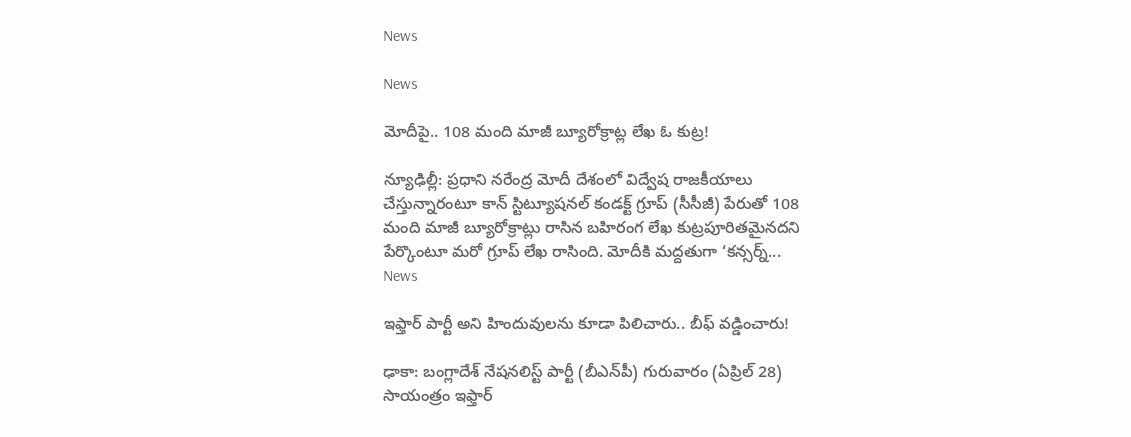News

News

మోదీపై.. 108 మంది మాజీ బ్యూరోక్రాట్ల లేఖ ఓ కుట్ర!

న్యూఢిల్లీ: ప్రధాని నరేంద్ర మోదీ దేశంలో విద్వేష రాజకీయాలు చేస్తున్నారంటూ కాన్ స్టిట్యూషనల్ కండక్ట్ గ్రూప్ (సీసీజీ) పేరుతో 108 మంది మాజీ బ్యూరోక్రాట్లు రాసిన బహిరంగ లేఖ కుట్రపూరితమైనదని పేర్కొంటూ మరో గ్రూప్ లేఖ రాసింది. మోదీకి మద్దతుగా ‘కన్సర్న్...
News

ఇఫ్తార్ పార్టీ అని హిందువులను కూడా పిలిచారు.. బీఫ్ వడ్డించారు!

ఢాకా: బంగ్లాదేశ్ నేషనలిస్ట్ పార్టీ (బీఎన్‌పీ) గురువారం (ఏప్రిల్ 28) సాయంత్రం ఇఫ్తార్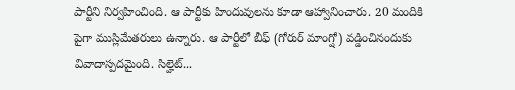పార్టీని నిర్వహించింది. ఆ పార్టీకు హిందువులను కూడా ఆహ్వానించారు. 20 మందికి పైగా ముస్లిమేతరులు ఉన్నారు. ఆ పార్టీలో బీఫ్ (గోరుర్ మాంగ్షో) వడ్డించినందుకు వివాదాస్పదమైంది. సిల్హెట్...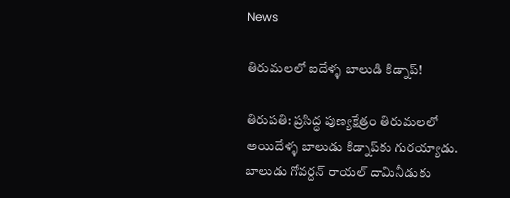News

తిరుమలలో ఐదేళ్ళ‌ బాలుడి కిడ్నాప్‌!

తిరుప‌తి: ప‌్ర‌సిద్ధ పుణ్య‌క్షేత్రం తిరుమ‌ల‌లో అయిదేళ్ళ బాలుడు కిడ్నాప్‌కు గుర‌య్యాడు. బాలుడు గోవ‌ర్ద‌న్ రాయ‌ల్ దామినీడుకు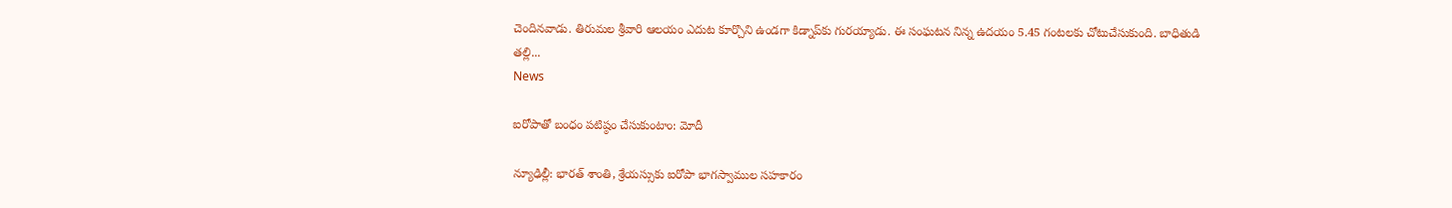చెందిన‌వాడు. తిరుమల శ్రీవారి ఆలయం ఎదుట కూర్చొని ఉండగా కిడ్నాప్‌కు గుర‌య్యాడు. ఈ సంఘ‌ట‌న నిన్న ఉద‌యం 5.45 గంట‌ల‌కు చోటుచేసుకుంది. బాధితుడి త‌ల్లి...
News

ఐరోపాతో బంధం పటిష్ఠం చేసుకుంటాం: మోదీ

న్యూఢిల్లీ: భారత్‌ శాంతి, శ్రేయస్సుకు ఐరోపా భాగస్వాముల సహకారం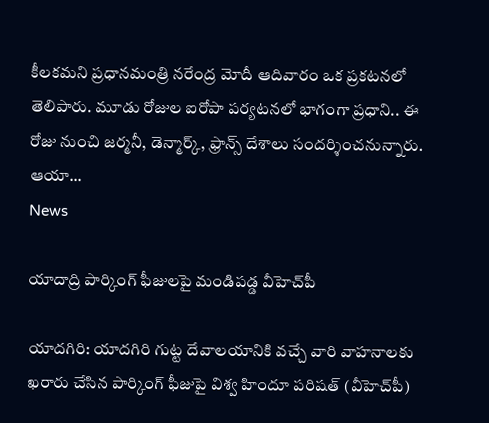కీలకమని ప్రధానమంత్రి నరేంద్ర మోదీ ఆదివారం ఒక ప్రకటనలో తెలిపారు. మూడు రోజుల ఐరోపా పర్యటనలో భాగంగా ప్రధాని.. ఈ రోజు నుంచి జర్మనీ, డెన్మార్క్‌, ఫ్రాన్స్‌ దేశాలు సందర్శించనున్నారు. ఆయా...
News

యాదాద్రి పార్కింగ్‌ ఫీజులపై మండిపడ్డ వీహెచ్‌పీ

యాద‌గిరి: యాద‌గిరి గుట్ట‌ దేవాలయానికి వచ్చే వారి వాహనాలకు ఖరారు చేసిన పార్కింగ్‌ ఫీజుపై విశ్వ హిందూ పరిషత్‌ (వీహెచ్‌పీ)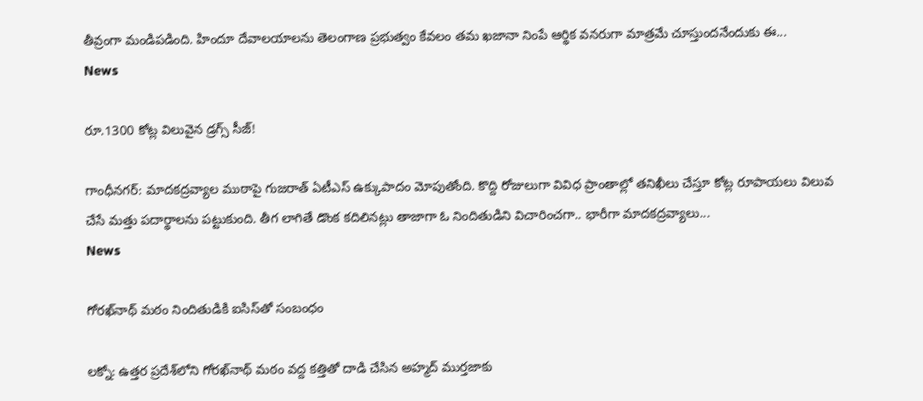తీవ్రంగా మండిపడింది. హిందూ దేవాలయాలను తెలంగాణ ప్రభుత్వం కేవలం తమ ఖజానా నింపే ఆర్థిక వనరుగా మాత్రమే చూస్తుందనేందుకు ఈ...
News

రూ.1300 కోట్ల విలువైన డ్రగ్స్ సీజ్!

గాంధీన‌గ‌ర్‌: మాదకద్రవ్యాల ముఠాపై గుజరాత్ ఏటీఎస్ ఉక్కుపాదం మోపుతోంది. కొద్ది రోజులుగా వివిధ ప్రాంతాల్లో తనిఖీలు చేస్తూ కోట్ల రూపాయలు విలువ చేసే మత్తు పదార్థాలను పట్టుకుంది. తీగ లాగితే డొంక కదిలినట్లు తాజాగా ఓ నిందితుడిని విచారించగా.. భారీగా మాదకద్రవ్యాలు...
News

గోరఖ్‌నాథ్ మఠం నిందితుడికి ఐసిస్‌తో సంబంధం

ల‌క్నో: ఉత్తర ప్రదేశ్‌లోని గోరఖ్‌నాథ్ మఠం వద్ద కత్తితో దాడి చేసిన అహ్మద్ ముర్తజాకు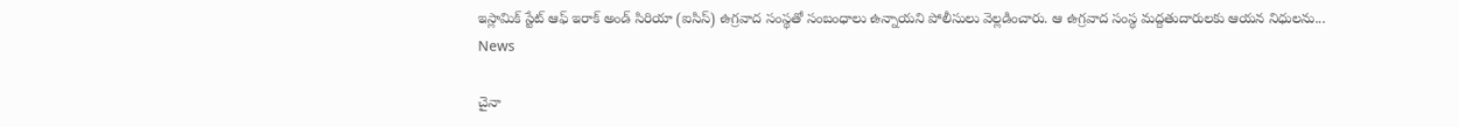ఇస్లామిక్ స్టేట్ ఆఫ్ ఇరాక్ అండ్ సిరియా (ఐసిస్) ఉగ్రవాద సంస్థతో సంబంధాలు ఉన్నాయని పోలీసులు వెల్లడించారు. ఆ ఉగ్రవాద సంస్థ మద్దతుదారులకు ఆయన నిధులను...
News

చైనా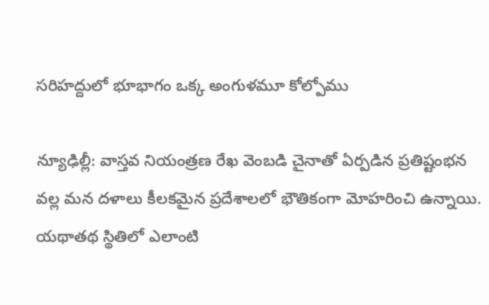సరిహద్దులో భూభాగం ఒక్క అంగుళ‌మూ కోల్పోము

న్యూఢిల్లీ: వాస్తవ నియంత్రణ రేఖ వెంబడి చైనాతో ఏర్పడిన ప్రతిష్టంభన వ‌ల్ల మన దళాలు కీలకమైన ప్రదేశాలలో భౌతికంగా మోహరించి ఉన్నాయి. యథాతథ స్థితిలో ఎలాంటి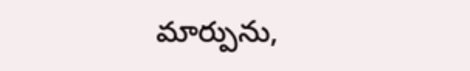మార్పును,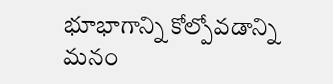భూభాగాన్ని కోల్పోవడాన్ని మనం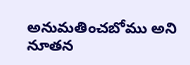అనుమతించబోము అని నూతన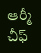ఆర్మీ చీఫ్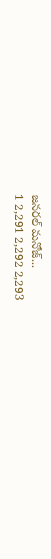జనరల్ మనోజ్...
1 2,291 2,292 2,293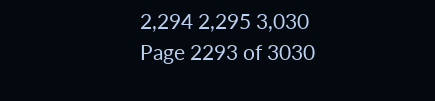2,294 2,295 3,030
Page 2293 of 3030